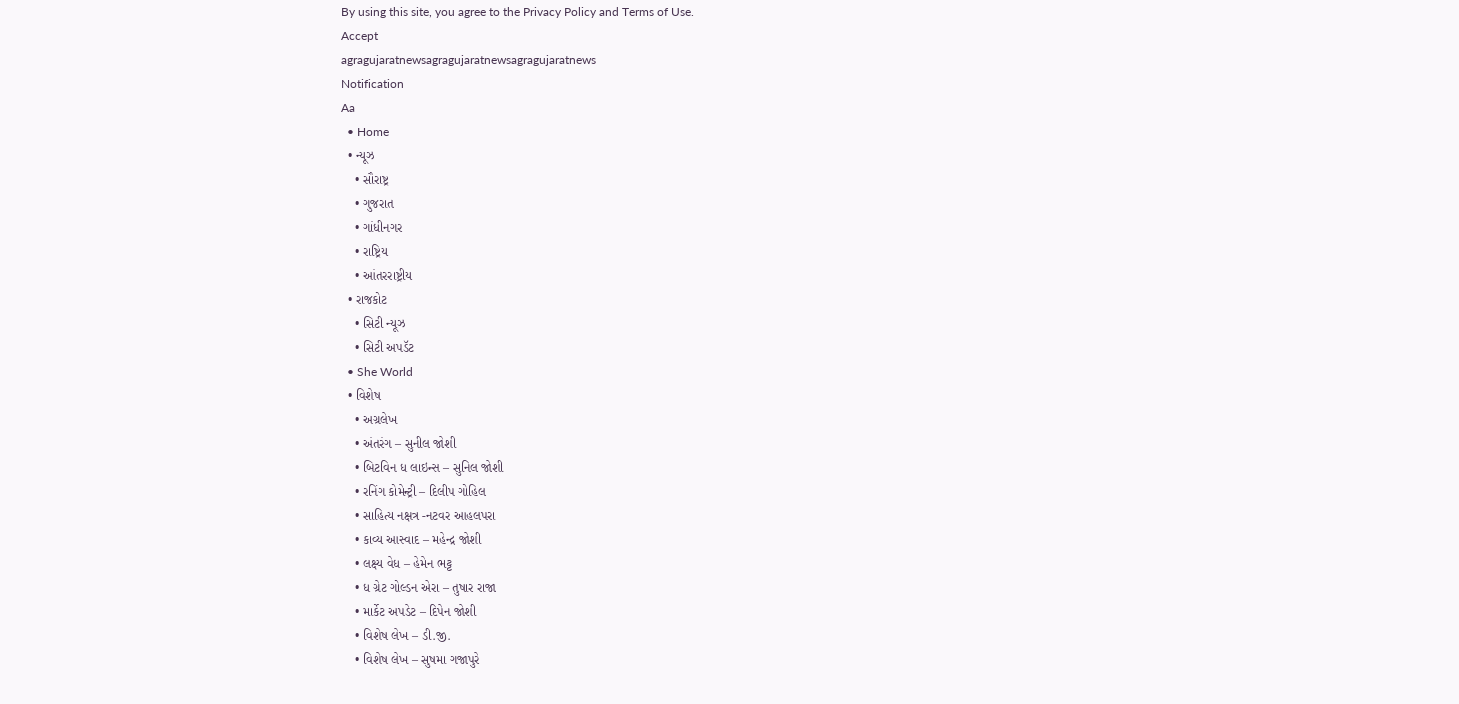By using this site, you agree to the Privacy Policy and Terms of Use.
Accept
agragujaratnewsagragujaratnewsagragujaratnews
Notification
Aa
  • Home
  • ન્યૂઝ
    • સૌરાષ્ટ્ર
    • ગુજરાત
    • ગાંધીનગર
    • રાષ્ટ્રિય
    • આંતરરાષ્ટ્રીય
  • રાજકોટ
    • સિટી ન્યૂઝ
    • સિટી અપડૅટ
  • She World
  • વિશેષ
    • અગ્રલેખ
    • અંતરંગ – સુનીલ જોશી
    • બિટવિન ધ લાઇન્સ – સુનિલ જોશી
    • રનિંગ કોમેન્ટ્રી – દિલીપ ગોહિલ
    • સાહિત્ય નક્ષત્ર -નટવર આહલપરા
    • કાવ્ય આસ્વાદ – મહેન્દ્ર જોશી
    • લક્ષ્ય વેધ – હેમેન ભટ્ટ
    • ધ ગ્રેટ ગોલ્ડન એરા – તુષાર રાજા
    • માર્કેટ અપડેટ – દિપેન જોશી
    • વિશેષ લેખ – ડી.જી.
    • વિશેષ લેખ – સુષમા ગજાપુરે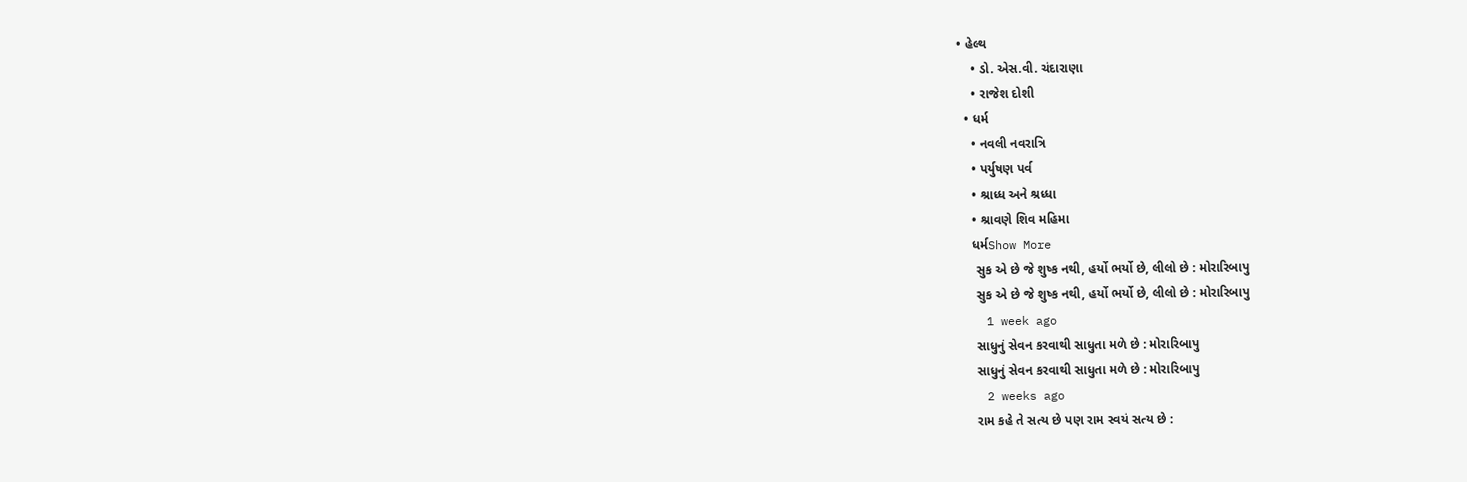• હેલ્થ
    • ડો. એસ.વી. ચંદારાણા
    • રાજેશ દોશી
  • ધર્મ
    • નવલી નવરાત્રિ
    • પર્યુષણ પર્વ
    • શ્રાધ્ધ અને શ્રધ્ધા
    • શ્રાવણે શિવ મહિમા
    ધર્મShow More
     સુક એ છે જે શુષ્ક નથી, હર્યો ભર્યો છે, લીલો છે : મોરારિબાપુ
     સુક એ છે જે શુષ્ક નથી, હર્યો ભર્યો છે, લીલો છે : મોરારિબાપુ
    1 week ago
     સાધુનું સેવન કરવાથી સાધુતા મળે છે : મોરારિબાપુ
     સાધુનું સેવન કરવાથી સાધુતા મળે છે : મોરારિબાપુ
    2 weeks ago
     રામ કહે તે સત્ય છે પણ રામ સ્વયં સત્ય છે :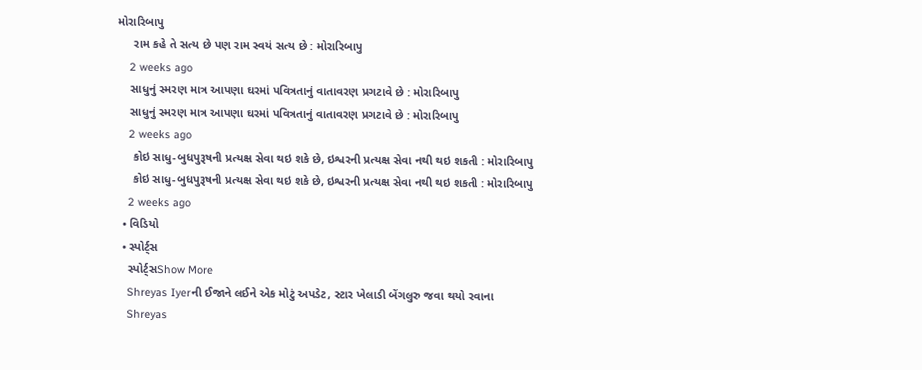મોરારિબાપુ
     રામ કહે તે સત્ય છે પણ રામ સ્વયં સત્ય છે : મોરારિબાપુ
    2 weeks ago
    સાધુનું સ્મરણ માત્ર આપણા ઘરમાં પવિત્રતાનું વાતાવરણ પ્રગટાવે છે : મોરારિબાપુ
    સાધુનું સ્મરણ માત્ર આપણા ઘરમાં પવિત્રતાનું વાતાવરણ પ્રગટાવે છે : મોરારિબાપુ
    2 weeks ago
     કોઇ સાધુ-બુધપુરૂષની પ્રત્યક્ષ સેવા થઇ શકે છે, ઇશ્વરની પ્રત્યક્ષ સેવા નથી થઇ શકતી : મોરારિબાપુ
     કોઇ સાધુ-બુધપુરૂષની પ્રત્યક્ષ સેવા થઇ શકે છે, ઇશ્વરની પ્રત્યક્ષ સેવા નથી થઇ શકતી : મોરારિબાપુ
    2 weeks ago
  • વિડિયો
  • સ્પોર્ટ્સ
    સ્પોર્ટ્સShow More
    Shreyas Iyerની ઈજાને લઈને એક મોટું અપડેટ, સ્ટાર ખેલાડી બેંગલુરુ જવા થયો રવાના
    Shreyas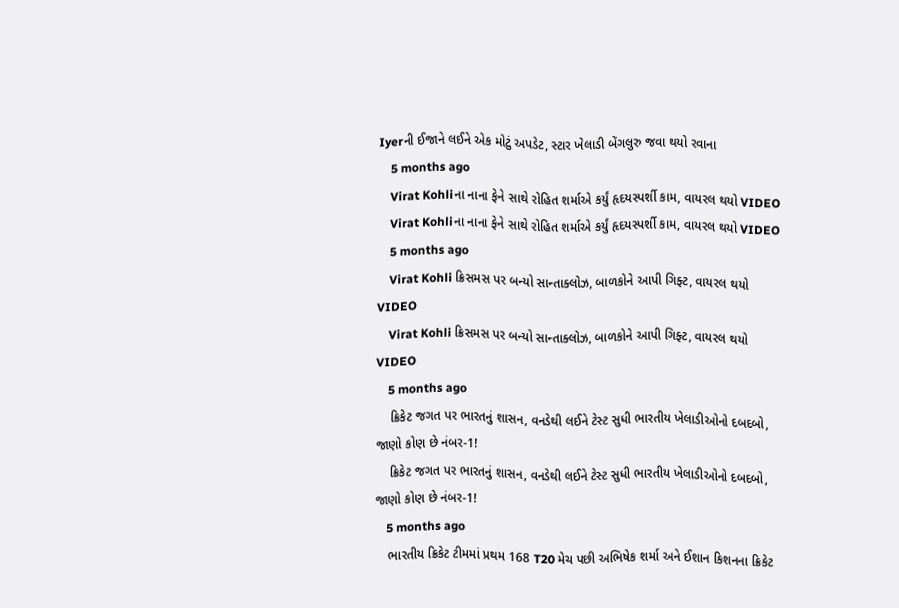Iyerની ઈજાને લઈને એક મોટું અપડેટ, સ્ટાર ખેલાડી બેંગલુરુ જવા થયો રવાના
    5 months ago
    Virat Kohliના નાના ફેને સાથે રોહિત શર્માએ કર્યું હૃદયસ્પર્શી કામ, વાયરલ થયો VIDEO
    Virat Kohliના નાના ફેને સાથે રોહિત શર્માએ કર્યું હૃદયસ્પર્શી કામ, વાયરલ થયો VIDEO
    5 months ago
    Virat Kohli ક્રિસમસ પર બન્યો સાન્તાક્લોઝ, બાળકોને આપી ગિફ્ટ, વાયરલ થયો VIDEO
    Virat Kohli ક્રિસમસ પર બન્યો સાન્તાક્લોઝ, બાળકોને આપી ગિફ્ટ, વાયરલ થયો VIDEO
    5 months ago
    ક્રિકેટ જગત પર ભારતનું શાસન, વનડેથી લઈને ટેસ્ટ સુધી ભારતીય ખેલાડીઓનો દબદબો, જાણો કોણ છે નંબર-1!
    ક્રિકેટ જગત પર ભારતનું શાસન, વનડેથી લઈને ટેસ્ટ સુધી ભારતીય ખેલાડીઓનો દબદબો, જાણો કોણ છે નંબર-1!
    5 months ago
    ભારતીય ક્રિકેટ ટીમમાં પ્રથમ 168 T20 મેચ પછી અભિષેક શર્મા અને ઈશાન કિશનના ક્રિકેટ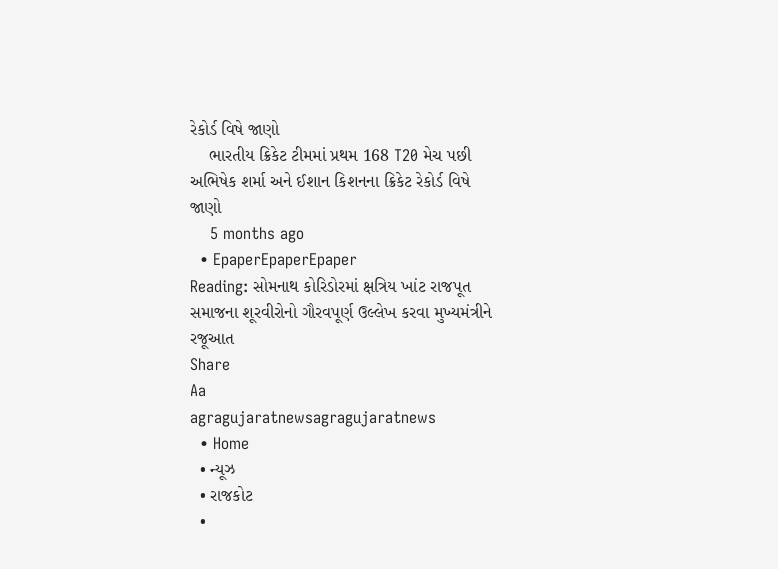રેકોર્ડ વિષે જાણો
    ભારતીય ક્રિકેટ ટીમમાં પ્રથમ 168 T20 મેચ પછી અભિષેક શર્મા અને ઈશાન કિશનના ક્રિકેટ રેકોર્ડ વિષે જાણો
    5 months ago
  • EpaperEpaperEpaper
Reading: સોમનાથ કોરિડોરમાં ક્ષત્રિય ખાંટ રાજપૂત સમાજના શૂરવીરોનો ગૌરવપૂર્ણ ઉલ્લેખ કરવા મુખ્યમંત્રીને રજૂઆત
Share
Aa
agragujaratnewsagragujaratnews
  • Home
  • ન્યૂઝ
  • રાજકોટ
  •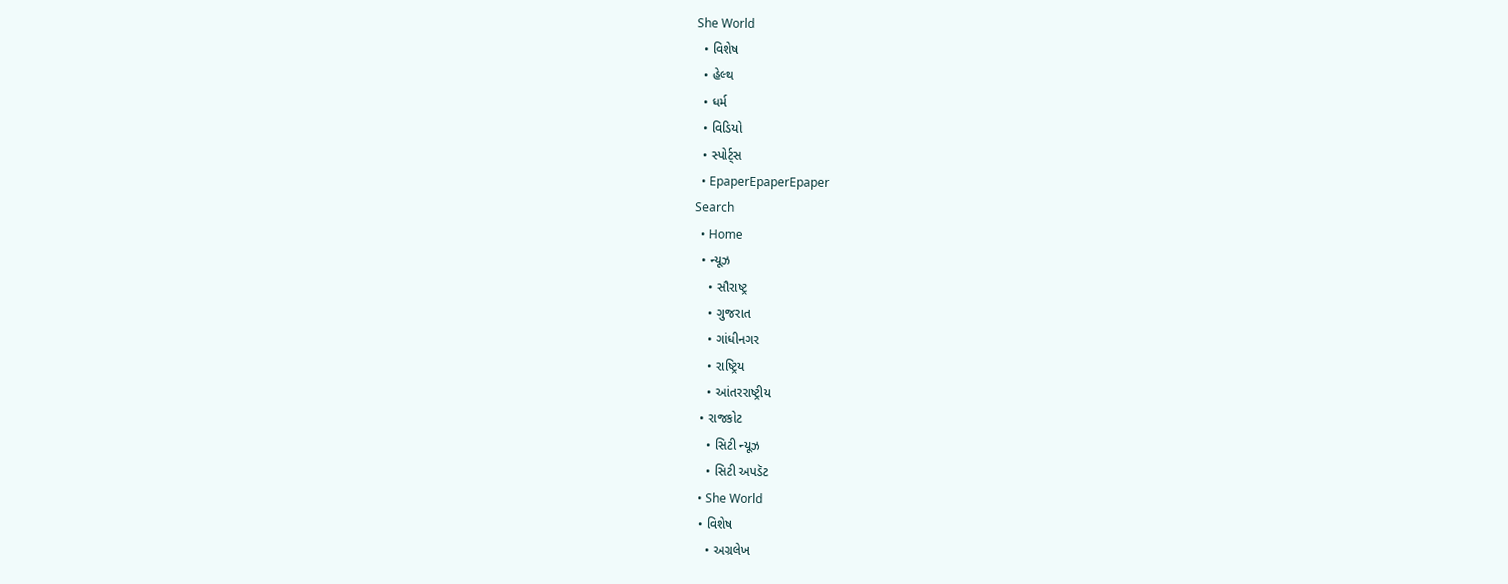She World
  • વિશેષ
  • હેલ્થ
  • ધર્મ
  • વિડિયો
  • સ્પોર્ટ્સ
  • EpaperEpaperEpaper
Search
  • Home
  • ન્યૂઝ
    • સૌરાષ્ટ્ર
    • ગુજરાત
    • ગાંધીનગર
    • રાષ્ટ્રિય
    • આંતરરાષ્ટ્રીય
  • રાજકોટ
    • સિટી ન્યૂઝ
    • સિટી અપડૅટ
  • She World
  • વિશેષ
    • અગ્રલેખ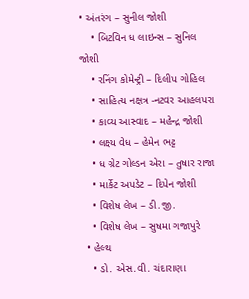• અંતરંગ – સુનીલ જોશી
    • બિટવિન ધ લાઇન્સ – સુનિલ જોશી
    • રનિંગ કોમેન્ટ્રી – દિલીપ ગોહિલ
    • સાહિત્ય નક્ષત્ર -નટવર આહલપરા
    • કાવ્ય આસ્વાદ – મહેન્દ્ર જોશી
    • લક્ષ્ય વેધ – હેમેન ભટ્ટ
    • ધ ગ્રેટ ગોલ્ડન એરા – તુષાર રાજા
    • માર્કેટ અપડેટ – દિપેન જોશી
    • વિશેષ લેખ – ડી.જી.
    • વિશેષ લેખ – સુષમા ગજાપુરે
  • હેલ્થ
    • ડો. એસ.વી. ચંદારાણા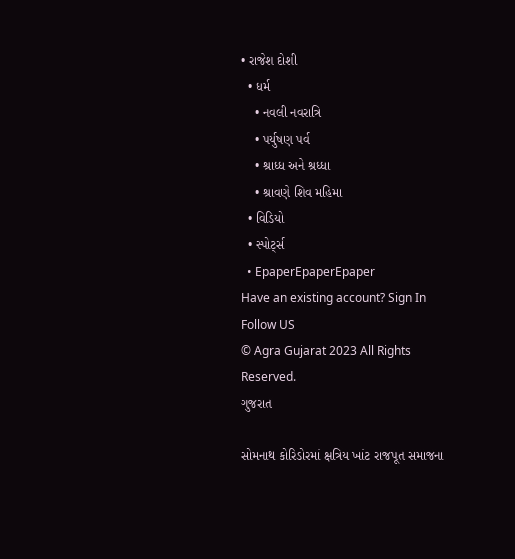• રાજેશ દોશી
  • ધર્મ
    • નવલી નવરાત્રિ
    • પર્યુષણ પર્વ
    • શ્રાધ્ધ અને શ્રધ્ધા
    • શ્રાવણે શિવ મહિમા
  • વિડિયો
  • સ્પોર્ટ્સ
  • EpaperEpaperEpaper
Have an existing account? Sign In
Follow US
© Agra Gujarat 2023 All Rights Reserved.
ગુજરાત

સોમનાથ કોરિડોરમાં ક્ષત્રિય ખાંટ રાજપૂત સમાજના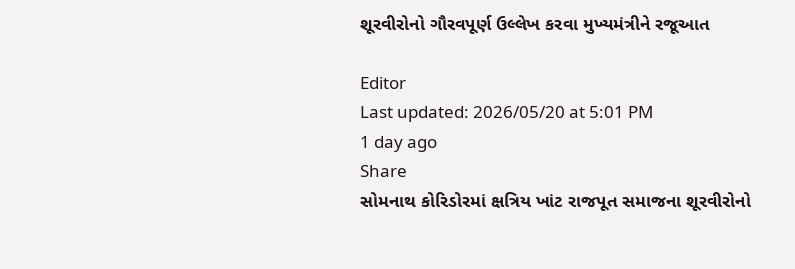શૂરવીરોનો ગૌરવપૂર્ણ ઉલ્લેખ કરવા મુખ્યમંત્રીને રજૂઆત

Editor
Last updated: 2026/05/20 at 5:01 PM
1 day ago
Share
સોમનાથ કોરિડોરમાં ક્ષત્રિય ખાંટ રાજપૂત સમાજના શૂરવીરોનો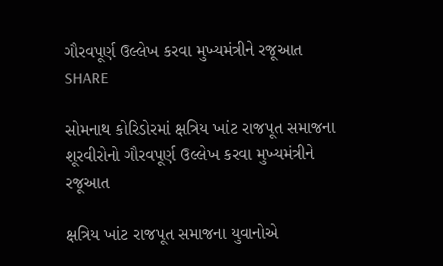ગૌરવપૂર્ણ ઉલ્લેખ કરવા મુખ્યમંત્રીને રજૂઆત
SHARE

સોમનાથ કોરિડોરમાં ક્ષત્રિય ખાંટ રાજપૂત સમાજના શૂરવીરોનો ગૌરવપૂર્ણ ઉલ્લેખ કરવા મુખ્યમંત્રીને રજૂઆત

ક્ષત્રિય ખાંટ રાજપૂત સમાજના યુવાનોએ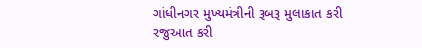ગાંધીનગર મુખ્યમંત્રીની રૂબરૂ મુલાકાત કરી રજુઆત કરી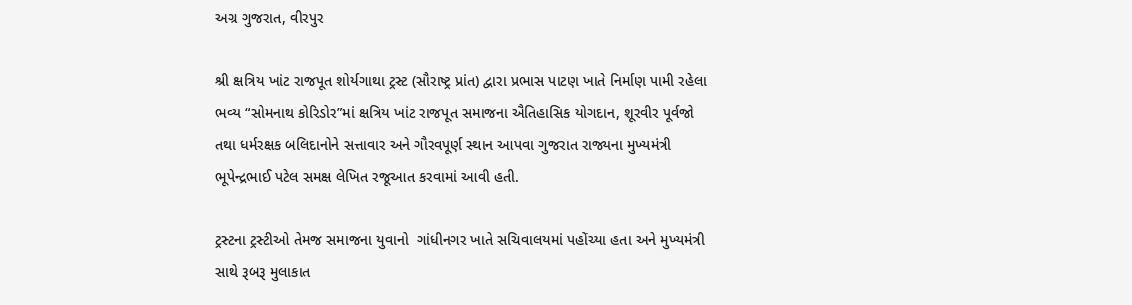અગ્ર ગુજરાત, વીરપુર

શ્રી ક્ષત્રિય ખાંટ રાજપૂત શોર્યગાથા ટ્રસ્ટ (સૌરાષ્ટ્ર પ્રાંત) દ્વારા પ્રભાસ પાટણ ખાતે નિર્માણ પામી રહેલા ભવ્ય “સોમનાથ કોરિડોર”માં ક્ષત્રિય ખાંટ રાજપૂત સમાજના ઐતિહાસિક યોગદાન, શૂરવીર પૂર્વજો તથા ધર્મરક્ષક બલિદાનોને સત્તાવાર અને ગૌરવપૂર્ણ સ્થાન આપવા ગુજરાત રાજ્યના મુખ્યમંત્રી ભૂપેન્દ્રભાઈ પટેલ સમક્ષ લેખિત રજૂઆત કરવામાં આવી હતી.

ટ્રસ્ટના ટ્રસ્ટીઓ તેમજ સમાજના યુવાનો  ગાંધીનગર ખાતે સચિવાલયમાં પહોંચ્યા હતા અને મુખ્યમંત્રી સાથે રૂબરૂ મુલાકાત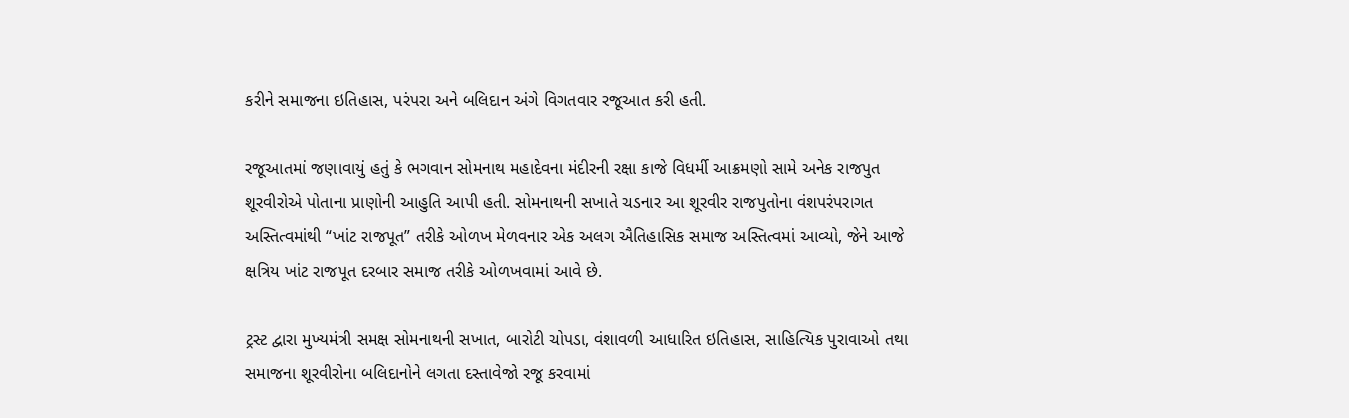કરીને સમાજના ઇતિહાસ, પરંપરા અને બલિદાન અંગે વિગતવાર રજૂઆત કરી હતી.

રજૂઆતમાં જણાવાયું હતું કે ભગવાન સોમનાથ મહાદેવના મંદીરની રક્ષા કાજે વિધર્મી આક્રમણો સામે અનેક રાજપુત શૂરવીરોએ પોતાના પ્રાણોની આહુતિ આપી હતી. સોમનાથની સખાતે ચડનાર આ શૂરવીર રાજપુતોના વંશપરંપરાગત અસ્તિત્વમાંથી “ખાંટ રાજપૂત” તરીકે ઓળખ મેળવનાર એક અલગ ઐતિહાસિક સમાજ અસ્તિત્વમાં આવ્યો, જેને આજે ક્ષત્રિય ખાંટ રાજપૂત દરબાર સમાજ તરીકે ઓળખવામાં આવે છે.

ટ્રસ્ટ દ્વારા મુખ્યમંત્રી સમક્ષ સોમનાથની સખાત, બારોટી ચોપડા, વંશાવળી આધારિત ઇતિહાસ, સાહિત્યિક પુરાવાઓ તથા સમાજના શૂરવીરોના બલિદાનોને લગતા દસ્તાવેજો રજૂ કરવામાં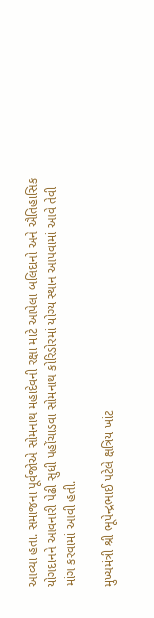આવ્યા હતા. સમાજના પૂર્વજોએ સોમનાથ મહાદેવની રક્ષા માટે આપેલા બલિદાનો અને ઐતિહાસિક યોગદાનને આવનારી પેઢી સુધી પહોંચાડવા સોમનાથ કોરિડોરમાં યોગ્ય સ્થાન આપવામાં આવે તેવી માંગ કરવામાં આવી હતી.

મુખ્યમંત્રી શ્રી ભૂપેન્દ્રભાઈ પટેલે ક્ષત્રિય ખાંટ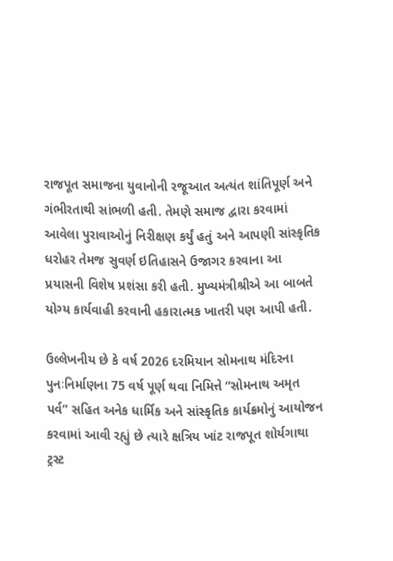રાજપૂત સમાજના યુવાનોની રજૂઆત અત્યંત શાંતિપૂર્ણ અને ગંભીરતાથી સાંભળી હતી. તેમણે સમાજ દ્વારા કરવામાં આવેલા પુરાવાઓનું નિરીક્ષણ કર્યું હતું અને આપણી સાંસ્કૃતિક ધરોહર તેમજ સુવર્ણ ઇતિહાસને ઉજાગર કરવાના આ પ્રયાસની વિશેષ પ્રશંસા કરી હતી. મુખ્યમંત્રીશ્રીએ આ બાબતે યોગ્ય કાર્યવાહી કરવાની હકારાત્મક ખાતરી પણ આપી હતી.

ઉલ્લેખનીય છે કે વર્ષ 2026 દરમિયાન સોમનાથ મંદિરના પુનઃનિર્માણના 75 વર્ષ પૂર્ણ થવા નિમિત્તે “સોમનાથ અમૃત પર્વ” સહિત અનેક ધાર્મિક અને સાંસ્કૃતિક કાર્યક્રમોનું આયોજન કરવામાં આવી રહ્યું છે ત્યારે ક્ષત્રિય ખાંટ રાજપૂત શોર્યગાથા ટ્રસ્ટ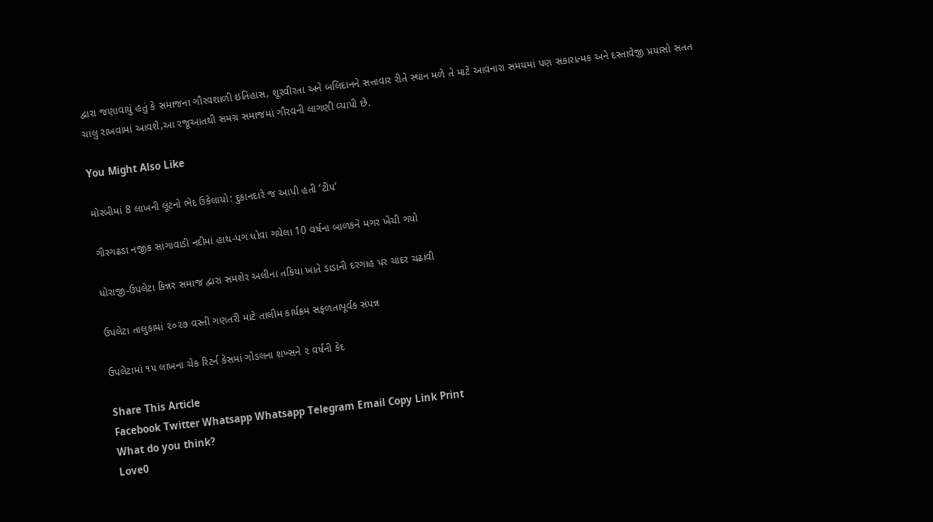દ્વારા જણાવાયું હતું કે સમાજના ગૌરવશાળી ઇતિહાસ, શૂરવીરતા અને બલિદાનને સત્તાવાર રીતે સ્થાન મળે તે માટે આવનારા સમયમાં પણ સકારાત્મક અને દસ્તાવેજી પ્રયાસો સતત ચાલુ રાખવામાં આવશે,આ રજૂઆતથી સમગ્ર સમાજમાં ગૌરવની લાગણી વ્યાપી છે.

You Might Also Like

મોરબીમાં 8 લાખની લૂંટનો ભેદ ઉકેલાયો: દુકાનદારે જ આપી હતી ‘ટીપ’

ગીરગઢડા નજીક સાંગાવાડી નદીમાં હાથ-પગ ધોવા ગયેલા 10 વર્ષના બાળકને મગર ખેંચી ગયો

ધોરાજી-ઉપલેટા કિન્નર સમાજ દ્વારા સમશેર અલીના તકિયા ખાતે ડાડાની દરગાહ પર ચાદર ચઢાવી

ઉપલેટા તાલુકામાં ૨૦૨૭ વસ્તી ગણતરી માટે તાલીમ કાર્યક્રમ સફળતાપૂર્વક સંપન્ન

ઉપલેટામાં ૧૫ લાખના ચેક રિટર્ન કેસમાં ગોંડલના શખ્સને ૨ વર્ષની કેદ

Share This Article
Facebook Twitter Whatsapp Whatsapp Telegram Email Copy Link Print
What do you think?
Love0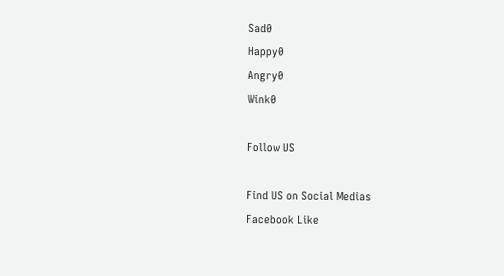Sad0
Happy0
Angry0
Wink0

Follow US

Find US on Social Medias
Facebook Like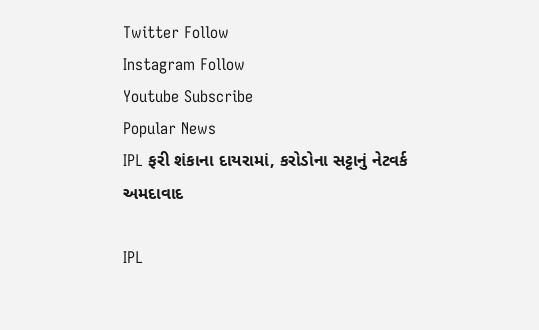Twitter Follow
Instagram Follow
Youtube Subscribe
Popular News
IPL ફરી શંકાના દાયરામાં, કરોડોના સટ્ટાનું નેટવર્ક
અમદાવાદ

IPL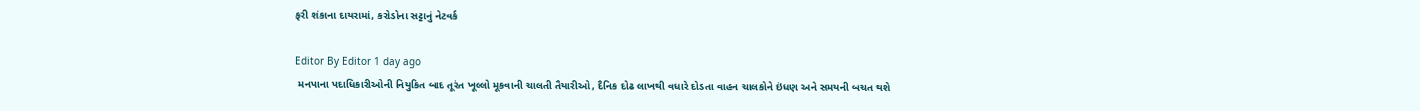ફરી શંકાના દાયરામાં, કરોડોના સટ્ટાનું નેટવર્ક

Editor By Editor 1 day ago
 મનપાના પદાધિકારીઓની નિયુકિત બાદ તૂરંત ખૂલ્લો મૂકવાની ચાલતી તૈયારીઓ, દૈનિક દોઢ લાખથી વધારે દોડતા વાહન ચાલકોને ઇંધણ અને સમયની બચત થશે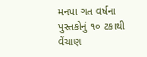મનપા ગત વર્ષના પુસ્તકોનું ૧૦ ટકાથી વેંચાણ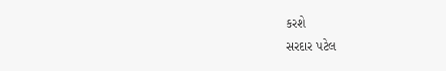કરશે
સરદાર પટેલ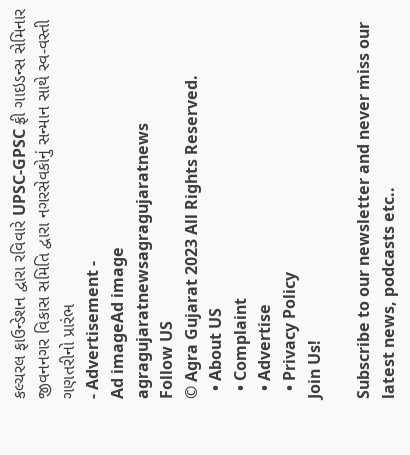કલ્ચરલ ફાઉન્ડેશન દ્વારા રવિવારે UPSC-GPSC ફ્રી ગાઇડન્સ સેમિનાર
જીવનનગર વિકાસ સમિતિ દ્વારા નગરસેવકોનું સન્માન સાથે સ્વ-વસ્તી ગણતરીનો પ્રારંભ
- Advertisement -
Ad imageAd image
agragujaratnewsagragujaratnews
Follow US
© Agra Gujarat 2023 All Rights Reserved.
  • About US
  • Complaint
  • Advertise
  • Privacy Policy
Join Us!

Subscribe to our newsletter and never miss our latest news, podcasts etc..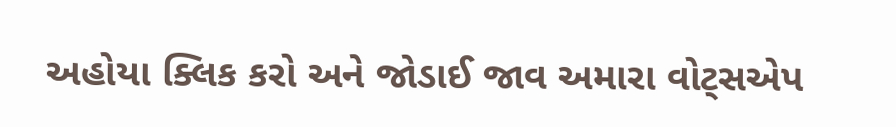અહોયા ક્લિક કરો અને જોડાઈ જાવ અમારા વોટ્સએપ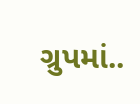ગ્રુપમાં..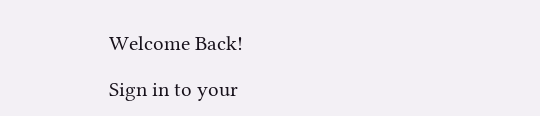Welcome Back!

Sign in to your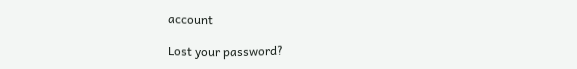account

Lost your password?